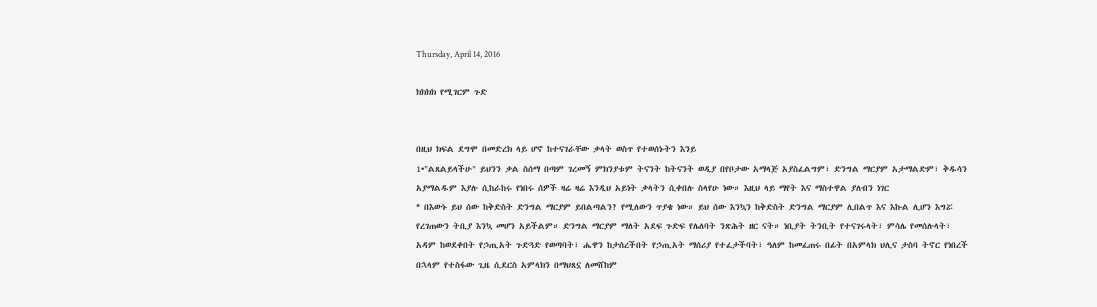Thursday, April 14, 2016

ክክክክ የሚገርም ጉድ


በዚህ ክፍል ደግሞ በመድረክ ላይ ሆኖ ከተናገራቸው ቃላት ወስጥ የተወሰኑትን እንይ
1•"ልጸልይላችሁ" ይህንን ቃል ስሰማ በጣም ገረመኝ ምክንያቱም ትናንት ከትናንት ወዲያ በየቦታው አማላጅ አያስፈልግም፣ ድንግል ማርያም አታማልድም፣ ቅዱሳን አያማልዱም እያሉ ሲከራከሩ የነበሩ ሰዎች ዛሬ ዛሬ እንዲህ አይነት ቃላትን ሲቀበሉ ስላየሁ ነው። እዚህ ላይ ማየት እና ማስተዋል ያለብን ነገር
* በእውኑ ይህ ሰው ከቅድስት ድንግል ማርያም ይበልጣልን? የሚለውን ጥያቄ ነው። ይህ ሰው እንኳን ከቅድስት ድንግል ማርያም ሊበልጥ እና እኩል ሊሆን እግሯ የረገጠውን ትቢያ እንኳ መሆን አይችልም። ድንግል ማርያም ማለት አደፍ ጉድፍ የሌለባት ንጽሕት ዘር ናት። ነቢያት ትንቢት የተናገሩላት፣ ምሳሌ የመሰሉላት፣ አዳም ከወደቀበት የኃጢአት ጉድጓድ የወጣባት፣ ሔዋን ከታሰረችበት የኃጢአት ማሰሪያ የተፈታችባት፣ ዓለም ከመፈጠሩ በፊት በአምላክ ህሊና ታስባ ትኖር የነበረች በኋላም የተስፋው ጊዜ ሲደርስ አምላክን በማህጸኗ ለመሸከም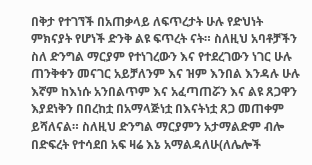በቅታ የተገኘች በአጠቃላይ ለፍጥረታት ሁሉ የድህነት ምክናያት የሆነች ድንቅ ልዩ ፍጥረት ናት። ስለዚህ አባቶቻችን ስለ ድንግል ማርያም የተነገረውን እና የተደረገውን ነገር ሁሉ ጠንቅቀን መናገር አይቻለንም እና ዝም እንበል እንዳሉ ሁሉ እኛም ከእነሱ አንበልጥም እና አፈጣጠሯን እና ልዩ ጸጋዋን እያደነቅን በበረከቷ በአማላጅነቷ በእናትነቷ ጸጋ መጠቀም ይሻለናል። ስለዚህ ድንግል ማርያምን አታማልድም ብሎ በድፍረት የተሳደበ አፍ ዛሬ እኔ አማልዳለሁ(ለሌሎች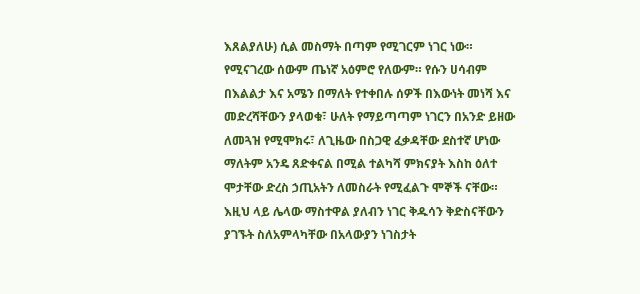እጸልያለሁ) ሲል መስማት በጣም የሚገርም ነገር ነው። የሚናገረው ሰውም ጤነኛ አዕምሮ የለውም። የሱን ሀሳብም በእልልታ እና አሜን በማለት የተቀበሉ ሰዎች በእውነት መነሻ እና መድረሻቸውን ያላወቁ፣ ሁለት የማይጣጣም ነገርን በአንድ ይዘው ለመጓዝ የሚሞክሩ፣ ለጊዜው በስጋዊ ፈቃዳቸው ደስተኛ ሆነው ማለትም አንዴ ጸድቀናል በሚል ተልካሻ ምክናያት እስከ ዕለተ ሞታቸው ድረስ ኃጢአትን ለመስራት የሚፈልጉ ሞኞች ናቸው። እዚህ ላይ ሌላው ማስተዋል ያለብን ነገር ቅዱሳን ቅድስናቸውን ያገኙት ስለአምላካቸው በአላውያን ነገስታት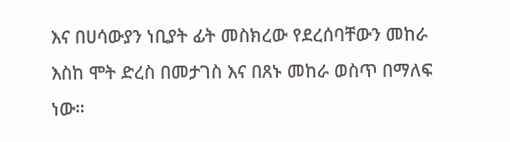እና በሀሳውያን ነቢያት ፊት መስክረው የደረሰባቸውን መከራ እስከ ሞት ድረስ በመታገስ እና በጸኑ መከራ ወስጥ በማለፍ ነው።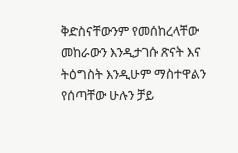ቅድስናቸውንም የመሰከረላቸው መከራውን እንዲታገሱ ጽናት እና ትዕግስት እንዲሁም ማስተዋልን የሰጣቸው ሁሉን ቻይ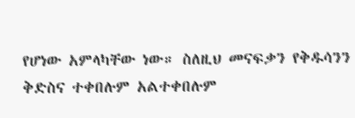የሆነው አምላካቸው ነው። ስለዚህ መናፍቃን የቅዱሳንን ቅድስና ተቀበሉም አልተቀበሉም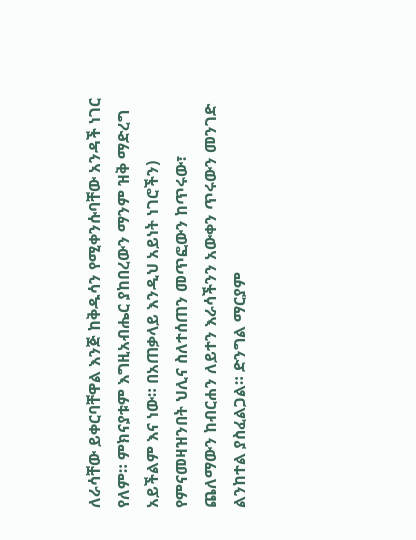ለራሳቸው ይቀርባቸዋል እንጅ ከቅዱሳን የሚቀንሱባቸው አንዳች ነገር የለም። ምክናያቱም እግዚአብሔር ያከበረውን ማንም ዝቅ ማድረግ አይችልም እና ነው። በአጠቃላይ እንዲህ አይነት ነገሮችን) የምናመዛዝንበት ህሊና ስለተሰጠን መጥፎውን ከጥሩው፣ ጨለማውን ከብርሐን ለይተን እራሳችንን አውቀን ጥሩውን መንገድ ልንከተል ያስፈልጋል። ድንግል ማርያም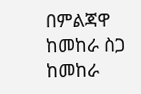በምልጃዋ ከመከራ ስጋ ከመከራ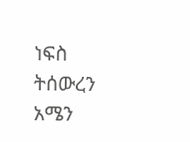ነፍስ ትሰውረን አሜን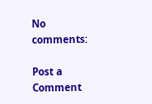No comments:

Post a Comment